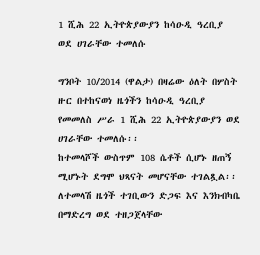1 ሺሕ 22 ኢትዮጵያውያን ከሳዑዲ ዓረቢያ ወደ ሀገራቸው ተመለሱ

ግንቦት 10/2014 (ዋልታ) በዛሬው ዕለት በሦስት ዙር በተከናወነ ዜጎችን ከሳዑዲ ዓረቢያ የመመለስ ሥራ 1 ሺሕ 22 ኢትዮጵያውያን ወደ ሀገራቸው ተመለሱ፡፡
ከተመላሾች ውስጥም 108 ሴቶች ሲሆኑ ዘጠኝ ሚሆኑት ደግሞ ህጻናት መሆናቸው ተገልጿል፡፡
ለተመላሽ ዜጎች ተገቢውን ድጋፍ እና እንክብካቤ በማድረግ ወደ ተዘጋጀላቸው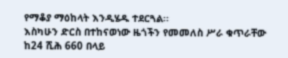የማቆያ ማዕከላት እንዲሄዱ ተደርጓል፡፡
እስካሁን ድርስ በተከናወነው ዜጎችን የመመለስ ሥራ ቁጥራቸው ከ24 ሺሕ 660 በላይ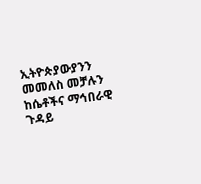ኢትዮጵያውያንን መመለስ መቻሉን ከሴቶችና ማኅበራዊ ጉዳይ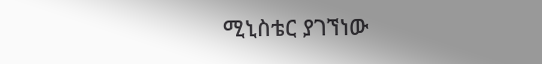ሚኒስቴር ያገኘነው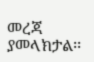መረጃ ያመላክታል፡፡